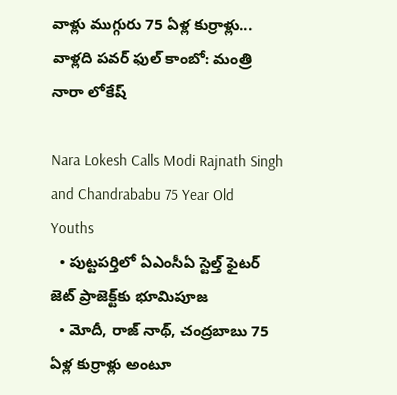వాళ్లు ముగ్గురు 75 ఏళ్ల కుర్రాళ్లు... వాళ్లది పవర్ ఫుల్ కాంబో: మంత్రి నారా లోకేష్

Nara Lokesh Calls Modi Rajnath Singh and Chandrababu 75 Year Old Youths
  • పుట్టపర్తిలో ఏఎంసీఏ స్టెల్త్ ఫైటర్ జెట్ ప్రాజెక్ట్‌కు భూమిపూజ
  • మోదీ, రాజ్ నాథ్, చంద్రబాబు 75 ఏళ్ల కుర్రాళ్లు అంటూ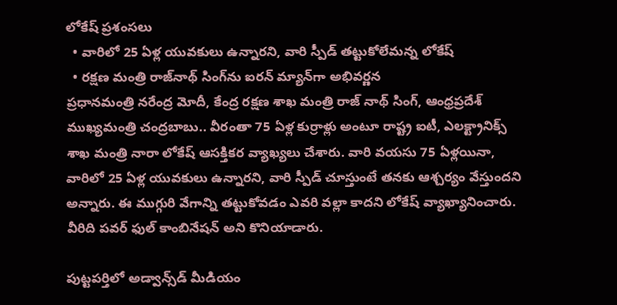లోకేష్ ప్రశంసలు
  • వారిలో 25 ఏళ్ల యువకులు ఉన్నారని, వారి స్పీడ్ తట్టుకోలేమన్న లోకేష్
  • రక్షణ మంత్రి రాజ్‌నాథ్ సింగ్‌ను ఐరన్ మ్యాన్‌గా అభివర్ణన
ప్రధానమంత్రి నరేంద్ర మోదీ, కేంద్ర రక్షణ శాఖ మంత్రి రాజ్ నాథ్ సింగ్, ఆంధ్రప్రదేశ్ ముఖ్యమంత్రి చంద్రబాబు.. వీరంతా 75 ఏళ్ల కుర్రాళ్లు అంటూ రాష్ట్ర ఐటీ, ఎలక్ట్రానిక్స్ శాఖ మంత్రి నారా లోకేష్ ఆసక్తికర వ్యాఖ్యలు చేశారు. వారి వయసు 75 ఏళ్లయినా, వారిలో 25 ఏళ్ల యువకులు ఉన్నారని, వారి స్పీడ్ చూస్తుంటే తనకు ఆశ్చర్యం వేస్తుందని అన్నారు. ఈ ముగ్గురి వేగాన్ని తట్టుకోవడం ఎవరి వల్లా కాదని లోకేష్ వ్యాఖ్యానించారు. వీరిది పవర్ ఫుల్ కాంబినేషన్ అని కొనియాడారు.

పుట్టపర్తిలో అడ్వాన్స్‌డ్ మీడియం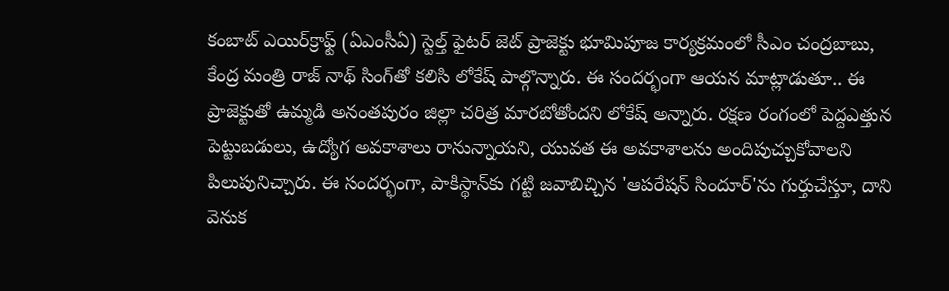కంబాట్ ఎయిర్‌క్రాఫ్ట్ (ఏఎంసీఏ) స్టెల్త్ ఫైటర్ జెట్ ప్రాజెక్టు భూమిపూజ కార్యక్రమంలో సీఎం చంద్రబాబు, కేంద్ర మంత్రి రాజ్ నాథ్ సింగ్‌తో కలిసి లోకేష్ పాల్గొన్నారు. ఈ సందర్భంగా ఆయన మాట్లాడుతూ.. ఈ ప్రాజెక్టుతో ఉమ్మడి అనంతపురం జిల్లా చరిత్ర మారబోతోందని లోకేష్ అన్నారు. రక్షణ రంగంలో పెద్దఎత్తున పెట్టుబడులు, ఉద్యోగ అవకాశాలు రానున్నాయని, యువత ఈ అవకాశాలను అందిపుచ్చుకోవాలని పిలుపునిచ్చారు. ఈ సందర్భంగా, పాకిస్థాన్‌కు గట్టి జవాబిచ్చిన 'ఆపరేషన్ సిందూర్'ను గుర్తుచేస్తూ, దాని వెనుక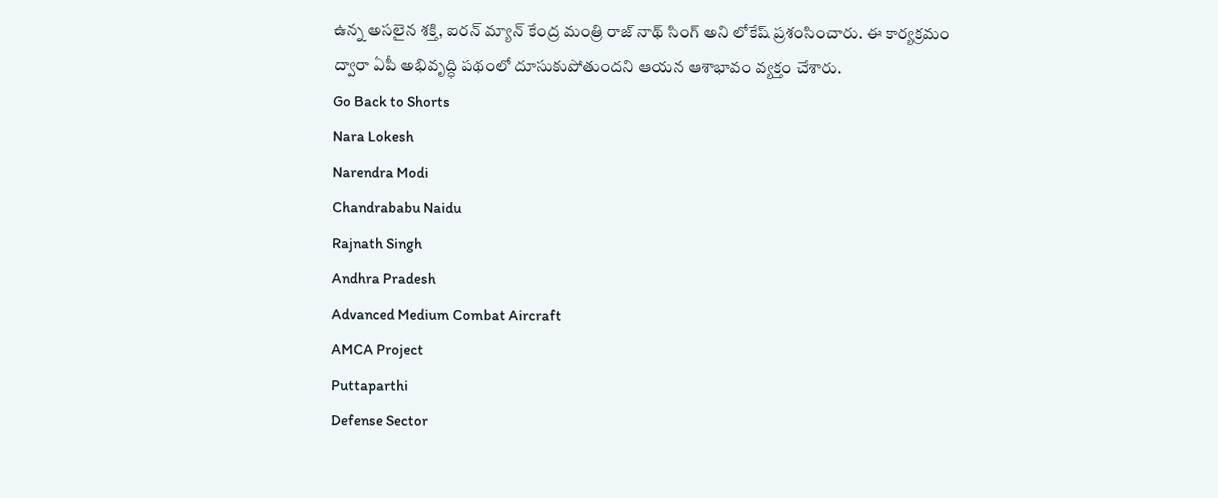ఉన్న అసలైన శక్తి, ఐరన్ మ్యాన్ కేంద్ర మంత్రి రాజ్ నాథ్ సింగ్ అని లోకేష్ ప్రశంసించారు. ఈ కార్యక్రమం ద్వారా ఏపీ అభివృద్ధి పథంలో దూసుకుపోతుందని ఆయన ఆశాభావం వ్యక్తం చేశారు.
Go Back to Shorts
Nara Lokesh
Narendra Modi
Chandrababu Naidu
Rajnath Singh
Andhra Pradesh
Advanced Medium Combat Aircraft
AMCA Project
Puttaparthi
Defense Sector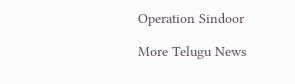Operation Sindoor

More Telugu News